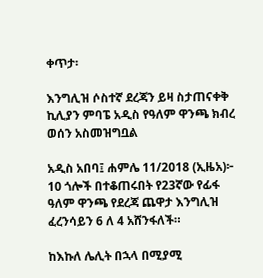ቀጥታ፡

እንግሊዝ ሶስተኛ ደረጃን ይዛ ስታጠናቀቅ ኪሊያን ምባፔ አዲስ የዓለም ዋንጫ ክብረ ወሰን አስመዝግቧል

አዲስ አበባ፤ ሐምሌ 11/2018 (ኢዜአ)፦ 10 ጎሎች በተቆጠሩበት የ23ኛው የፊፋ ዓለም ዋንጫ የደረጃ ጨዋታ እንግሊዝ ፈረንሳይን 6 ለ 4 አሸንፋለች።

ከእኩለ ሌሊት በኋላ በሚያሚ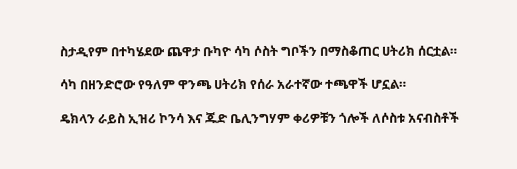ስታዲየም በተካሄደው ጨዋታ ቡካዮ ሳካ ሶስት ግቦችን በማስቆጠር ሀትሪክ ሰርቷል።

ሳካ በዘንድሮው የዓለም ዋንጫ ሀትሪክ የሰራ አራተኛው ተጫዋች ሆኗል።

ዴክላን ራይስ ኢዝሪ ኮንሳ እና ጁድ ቤሊንግሃም ቀሪዎቹን ጎሎች ለሶስቱ አናብስቶች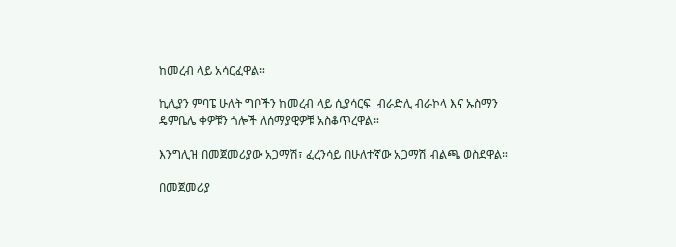ከመረብ ላይ አሳርፈዋል።

ኪሊያን ምባፔ ሁለት ግቦችን ከመረብ ላይ ሲያሳርፍ  ብራድሊ ብራኮላ እና ኡስማን ዴምቤሌ ቀዎቹን ጎሎች ለሰማያዊዎቹ አስቆጥረዋል።

እንግሊዝ በመጀመሪያው አጋማሽ፣ ፈረንሳይ በሁለተኛው አጋማሽ ብልጫ ወስደዋል።

በመጀመሪያ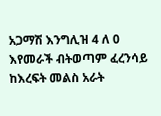አጋማሽ እንግሊዝ 4 ለ 0 እየመራች ብትወጣም ፈረንሳይ ከእረፍት መልስ አራት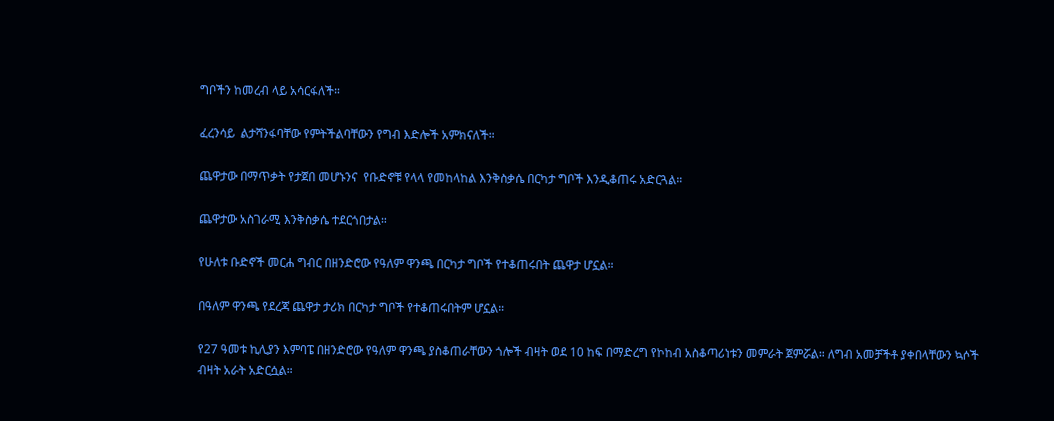ግቦችን ከመረብ ላይ አሳርፋለች።

ፈረንሳይ  ልታሻንፋባቸው የምትችልባቸውን የግብ እድሎች አምክናለች።

ጨዋታው በማጥቃት የታጀበ መሆኑንና  የቡድኖቹ የላላ የመከላከል እንቅስቃሴ በርካታ ግቦች እንዲቆጠሩ አድርጓል።

ጨዋታው አስገራሚ እንቅስቃሴ ተደርጎበታል።

የሁለቱ ቡድኖች መርሐ ግብር በዘንድሮው የዓለም ዋንጫ በርካታ ግቦች የተቆጠሩበት ጨዋታ ሆኗል።

በዓለም ዋንጫ የደረጃ ጨዋታ ታሪክ በርካታ ግቦች የተቆጠሩበትም ሆኗል።

የ27 ዓመቱ ኪሊያን እምባፔ በዘንድሮው የዓለም ዋንጫ ያስቆጠራቸውን ጎሎች ብዛት ወደ 10 ከፍ በማድረግ የኮከብ አስቆጣሪነቱን መምራት ጀምሯል። ለግብ አመቻችቶ ያቀበላቸውን ኳሶች ብዛት አራት አድርሷል።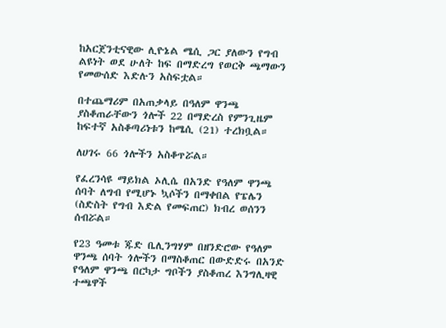ከአርጀንቲናዊው ሊዮኔል ሜሲ ጋር ያለውን የግብ ልዩነት ወደ ሁለት ከፍ በማድረግ የወርቅ ጫማውን የመውሰድ እድሉን አስፍቷል።

በተጨማሪም በአጠቃላይ በዓለም ዋንጫ ያስቆጠራቸውን ጎሎች 22 በማድረስ የምንጊዜም ከፍተኛ አስቆጣሪነቱን ከሜሲ (21) ተረክቧል።

ለሀገሩ 66 ጎሎችን አስቆጥሯል።

የፈረንሳዩ ማይክል ኦሊሴ በአንድ የዓለም ዋንጫ ሰባት ለግብ የሚሆኑ ኳሶችን በማቀበል የፔሌን (ስድስት የግብ እድል የመፍጠር) ክብረ ወሰንን ሰብሯል።

የ23 ዓመቱ ጁድ ቤሊንግሃም በዘንድሮው የዓለም ዋንጫ ሰባት ጎሎችን በማስቆጠር በውድድሩ በአንድ የዓለም ዋንጫ በርካታ ግቦችን ያስቆጠረ እንግሊዛዊ ተጫዋች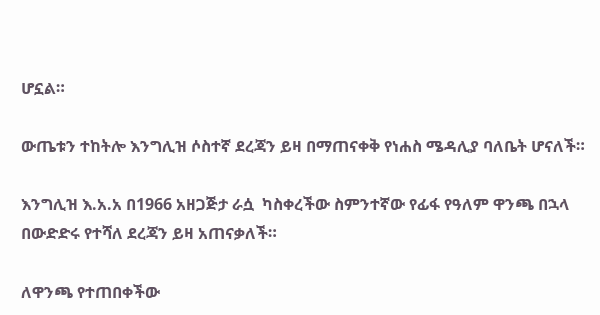ሆኗል።

ውጤቱን ተከትሎ እንግሊዝ ሶስተኛ ደረጃን ይዛ በማጠናቀቅ የነሐስ ሜዳሊያ ባለቤት ሆናለች።

እንግሊዝ እ.አ.አ በ1966 አዘጋጅታ ራሷ  ካስቀረችው ስምንተኛው የፊፋ የዓለም ዋንጫ በኋላ በውድድሩ የተሻለ ደረጃን ይዛ አጠናቃለች።

ለዋንጫ የተጠበቀችው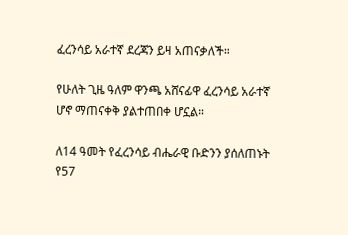ፈረንሳይ አራተኛ ደረጃን ይዛ አጠናቃለች።

የሁለት ጊዜ ዓለም ዋንጫ አሸናፊዋ ፈረንሳይ አራተኛ ሆኖ ማጠናቀቅ ያልተጠበቀ ሆኗል።

ለ14 ዓመት የፈረንሳይ ብሔራዊ ቡድንን ያሰለጠኑት የ57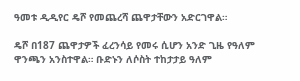ዓመቱ ዲዲየር ዴሾ የመጨረሻ ጨዋታቸውን አድርገዋል።

ዴሾ በ187 ጨዋታዎች ፈረንሳይ የመሩ ሲሆን አንድ ጊዜ የዓለም ዋንጫን አንስተዋል። ቡድኑን ለሶስት ተከታታይ ዓለም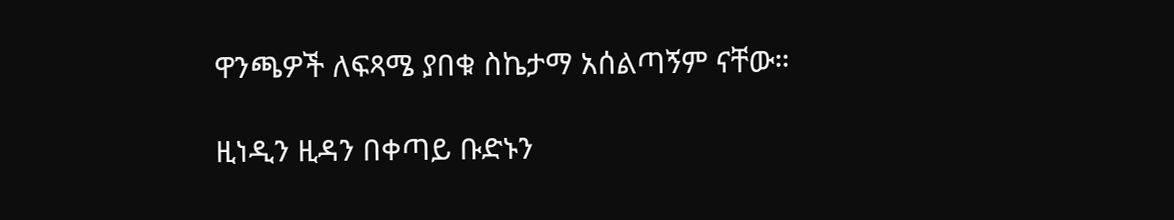ዋንጫዎች ለፍጻሜ ያበቁ ስኬታማ አሰልጣኝም ናቸው።

ዚነዲን ዚዳን በቀጣይ ቡድኑን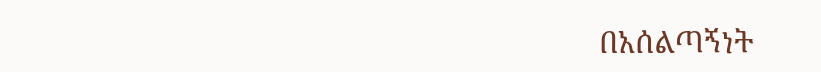በአሰልጣኝነት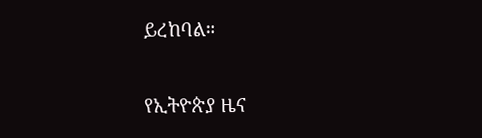ይረከባል።

የኢትዮጵያ ዜና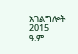አገልግሎት
2015
ዓ.ም